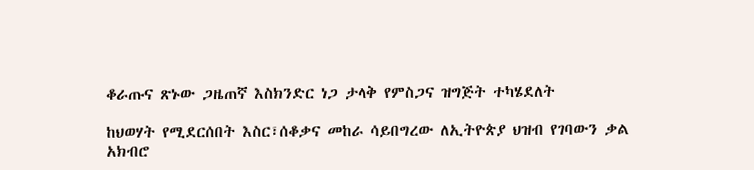ቆራጡና ጽኑው ጋዜጠኛ እስክንድር ነጋ ታላቅ የምስጋና ዝግጅት ተካሄደለት

ከህወሃት የሚደርሰበት እስር፣ሰቆቃና መከራ ሳይበግረው ለኢትዮጵያ ህዝብ የገባውን ቃል አክብሮ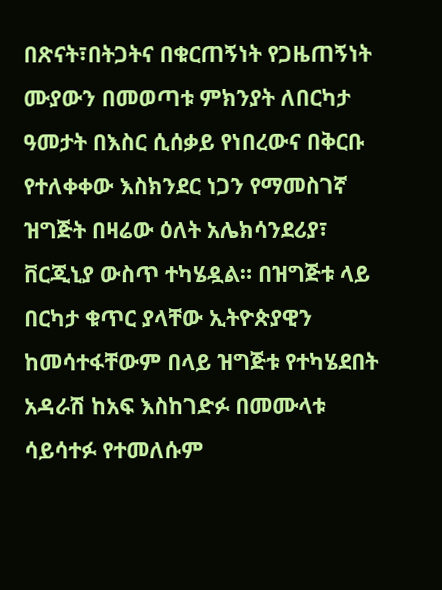በጽናት፣በትጋትና በቁርጠኝነት የጋዜጠኝነት ሙያውን በመወጣቱ ምክንያት ለበርካታ ዓመታት በእስር ሲሰቃይ የነበረውና በቅርቡ የተለቀቀው እስክንደር ነጋን የማመስገኛ ዝግጅት በዛሬው ዕለት አሌክሳንደሪያ፣ ቨርጂኒያ ውስጥ ተካሄዷል። በዝግጅቱ ላይ በርካታ ቁጥር ያላቸው ኢትዮጵያዊን ከመሳተፋቸውም በላይ ዝግጅቱ የተካሄደበት አዳራሽ ከአፍ እስከገድፉ በመሙላቱ ሳይሳተፉ የተመለሱም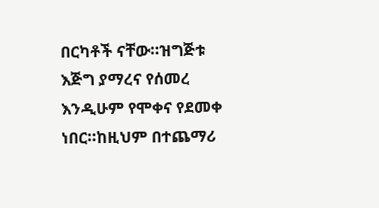በርካቶች ናቸው።ዝግጅቱ እጅግ ያማረና የሰመረ እንዲሁም የሞቀና የደመቀ ነበር።ከዚህም በተጨማሪ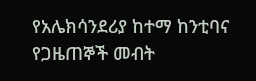የአሌክሳንደሪያ ከተማ ከንቲባና የጋዜጠኞች መብት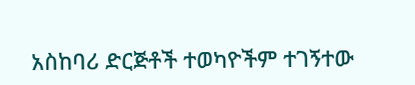አስከባሪ ድርጅቶች ተወካዮችም ተገኝተው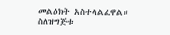መልዕክት አስተላልፈዋል። ስለዝግጅቱ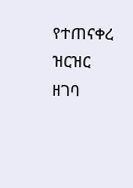የተጠናቀረ ዝርዝር ዘገባ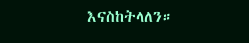እናስከትላለን።